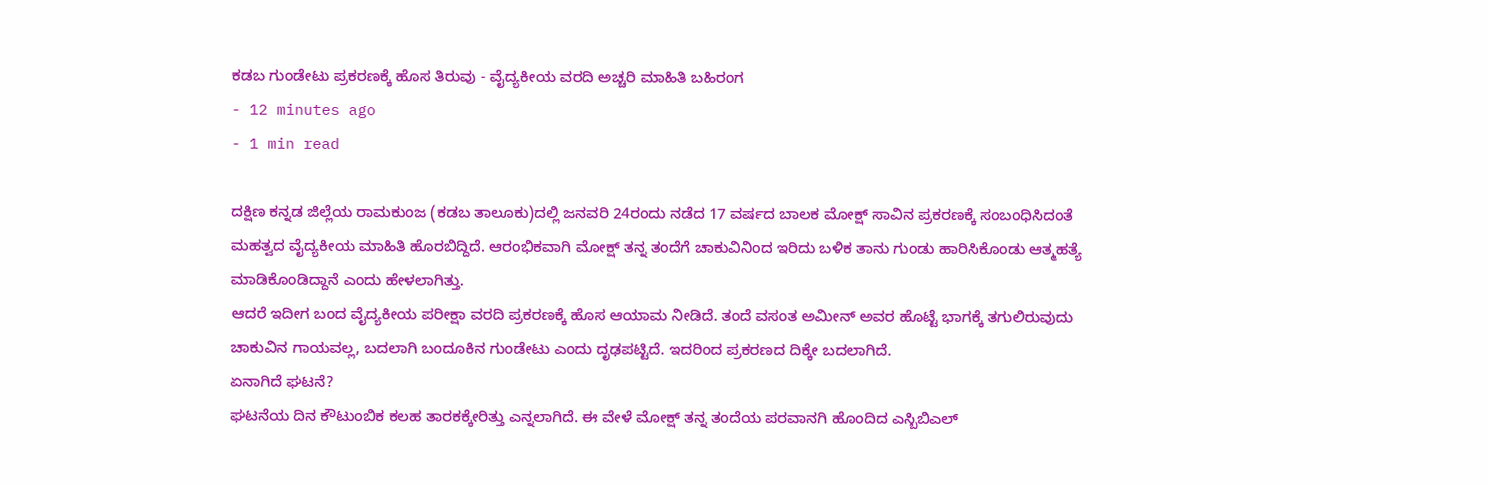ಕಡಬ ಗುಂಡೇಟು ಪ್ರಕರಣಕ್ಕೆ ಹೊಸ ತಿರುವು - ವೈದ್ಯಕೀಯ ವರದಿ ಅಚ್ಚರಿ ಮಾಹಿತಿ ಬಹಿರಂಗ
- 12 minutes ago
- 1 min read

ದಕ್ಷಿಣ ಕನ್ನಡ ಜಿಲ್ಲೆಯ ರಾಮಕುಂಜ (ಕಡಬ ತಾಲೂಕು)ದಲ್ಲಿ ಜನವರಿ 24ರಂದು ನಡೆದ 17 ವರ್ಷದ ಬಾಲಕ ಮೋಕ್ಷ್ ಸಾವಿನ ಪ್ರಕರಣಕ್ಕೆ ಸಂಬಂಧಿಸಿದಂತೆ ಮಹತ್ವದ ವೈದ್ಯಕೀಯ ಮಾಹಿತಿ ಹೊರಬಿದ್ದಿದೆ. ಆರಂಭಿಕವಾಗಿ ಮೋಕ್ಷ್ ತನ್ನ ತಂದೆಗೆ ಚಾಕುವಿನಿಂದ ಇರಿದು ಬಳಿಕ ತಾನು ಗುಂಡು ಹಾರಿಸಿಕೊಂಡು ಆತ್ಮಹತ್ಯೆ ಮಾಡಿಕೊಂಡಿದ್ದಾನೆ ಎಂದು ಹೇಳಲಾಗಿತ್ತು.
ಆದರೆ ಇದೀಗ ಬಂದ ವೈದ್ಯಕೀಯ ಪರೀಕ್ಷಾ ವರದಿ ಪ್ರಕರಣಕ್ಕೆ ಹೊಸ ಆಯಾಮ ನೀಡಿದೆ. ತಂದೆ ವಸಂತ ಅಮೀನ್ ಅವರ ಹೊಟ್ಟೆ ಭಾಗಕ್ಕೆ ತಗುಲಿರುವುದು ಚಾಕುವಿನ ಗಾಯವಲ್ಲ, ಬದಲಾಗಿ ಬಂದೂಕಿನ ಗುಂಡೇಟು ಎಂದು ದೃಢಪಟ್ಟಿದೆ. ಇದರಿಂದ ಪ್ರಕರಣದ ದಿಕ್ಕೇ ಬದಲಾಗಿದೆ.
ಏನಾಗಿದೆ ಘಟನೆ?
ಘಟನೆಯ ದಿನ ಕೌಟುಂಬಿಕ ಕಲಹ ತಾರಕಕ್ಕೇರಿತ್ತು ಎನ್ನಲಾಗಿದೆ. ಈ ವೇಳೆ ಮೋಕ್ಷ್ ತನ್ನ ತಂದೆಯ ಪರವಾನಗಿ ಹೊಂದಿದ ಎಸ್ಬಿಬಿಎಲ್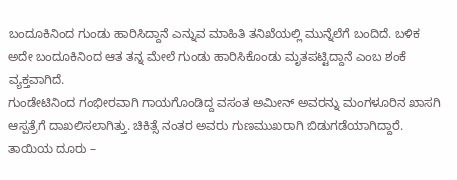ಬಂದೂಕಿನಿಂದ ಗುಂಡು ಹಾರಿಸಿದ್ದಾನೆ ಎನ್ನುವ ಮಾಹಿತಿ ತನಿಖೆಯಲ್ಲಿ ಮುನ್ನೆಲೆಗೆ ಬಂದಿದೆ. ಬಳಿಕ ಅದೇ ಬಂದೂಕಿನಿಂದ ಆತ ತನ್ನ ಮೇಲೆ ಗುಂಡು ಹಾರಿಸಿಕೊಂಡು ಮೃತಪಟ್ಟಿದ್ದಾನೆ ಎಂಬ ಶಂಕೆ ವ್ಯಕ್ತವಾಗಿದೆ.
ಗುಂಡೇಟಿನಿಂದ ಗಂಭೀರವಾಗಿ ಗಾಯಗೊಂಡಿದ್ದ ವಸಂತ ಅಮೀನ್ ಅವರನ್ನು ಮಂಗಳೂರಿನ ಖಾಸಗಿ ಆಸ್ಪತ್ರೆಗೆ ದಾಖಲಿಸಲಾಗಿತ್ತು. ಚಿಕಿತ್ಸೆ ನಂತರ ಅವರು ಗುಣಮುಖರಾಗಿ ಬಿಡುಗಡೆಯಾಗಿದ್ದಾರೆ.
ತಾಯಿಯ ದೂರು –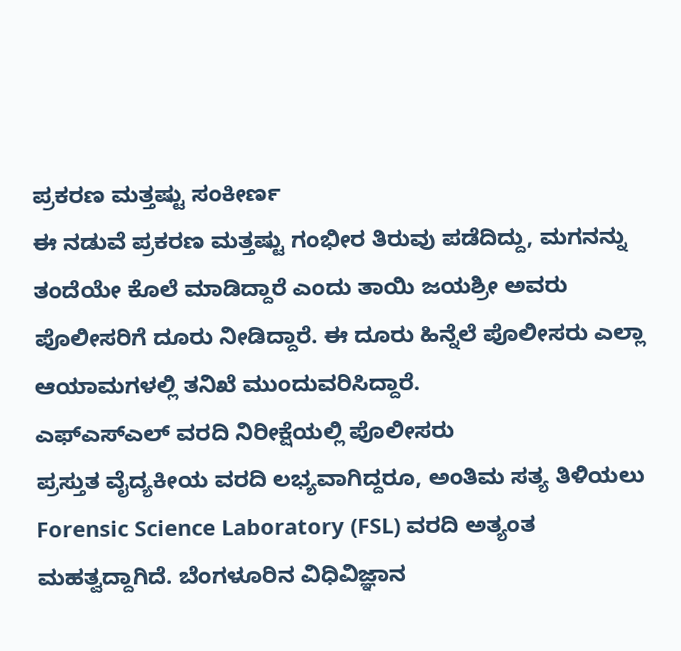ಪ್ರಕರಣ ಮತ್ತಷ್ಟು ಸಂಕೀರ್ಣ
ಈ ನಡುವೆ ಪ್ರಕರಣ ಮತ್ತಷ್ಟು ಗಂಭೀರ ತಿರುವು ಪಡೆದಿದ್ದು, ಮಗನನ್ನು ತಂದೆಯೇ ಕೊಲೆ ಮಾಡಿದ್ದಾರೆ ಎಂದು ತಾಯಿ ಜಯಶ್ರೀ ಅವರು ಪೊಲೀಸರಿಗೆ ದೂರು ನೀಡಿದ್ದಾರೆ. ಈ ದೂರು ಹಿನ್ನೆಲೆ ಪೊಲೀಸರು ಎಲ್ಲಾ ಆಯಾಮಗಳಲ್ಲಿ ತನಿಖೆ ಮುಂದುವರಿಸಿದ್ದಾರೆ.
ಎಫ್ಎಸ್ಎಲ್ ವರದಿ ನಿರೀಕ್ಷೆಯಲ್ಲಿ ಪೊಲೀಸರು
ಪ್ರಸ್ತುತ ವೈದ್ಯಕೀಯ ವರದಿ ಲಭ್ಯವಾಗಿದ್ದರೂ, ಅಂತಿಮ ಸತ್ಯ ತಿಳಿಯಲು Forensic Science Laboratory (FSL) ವರದಿ ಅತ್ಯಂತ ಮಹತ್ವದ್ದಾಗಿದೆ. ಬೆಂಗಳೂರಿನ ವಿಧಿವಿಜ್ಞಾನ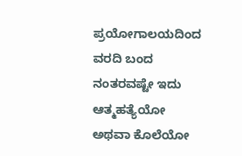ಪ್ರಯೋಗಾಲಯದಿಂದ ವರದಿ ಬಂದ ನಂತರವಷ್ಟೇ ಇದು ಆತ್ಮಹತ್ಯೆಯೋ ಅಥವಾ ಕೊಲೆಯೋ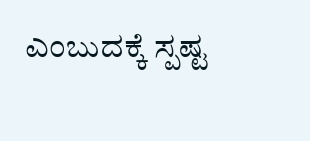ಎಂಬುದಕ್ಕೆ ಸ್ಪಷ್ಟ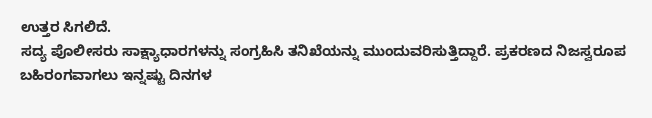ಉತ್ತರ ಸಿಗಲಿದೆ.
ಸದ್ಯ ಪೊಲೀಸರು ಸಾಕ್ಷ್ಯಾಧಾರಗಳನ್ನು ಸಂಗ್ರಹಿಸಿ ತನಿಖೆಯನ್ನು ಮುಂದುವರಿಸುತ್ತಿದ್ದಾರೆ. ಪ್ರಕರಣದ ನಿಜಸ್ವರೂಪ ಬಹಿರಂಗವಾಗಲು ಇನ್ನಷ್ಟು ದಿನಗಳ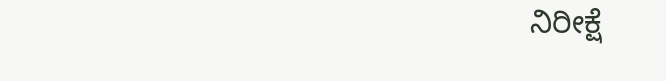ನಿರೀಕ್ಷೆ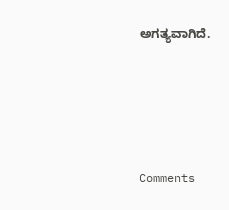ಅಗತ್ಯವಾಗಿದೆ.






Comments